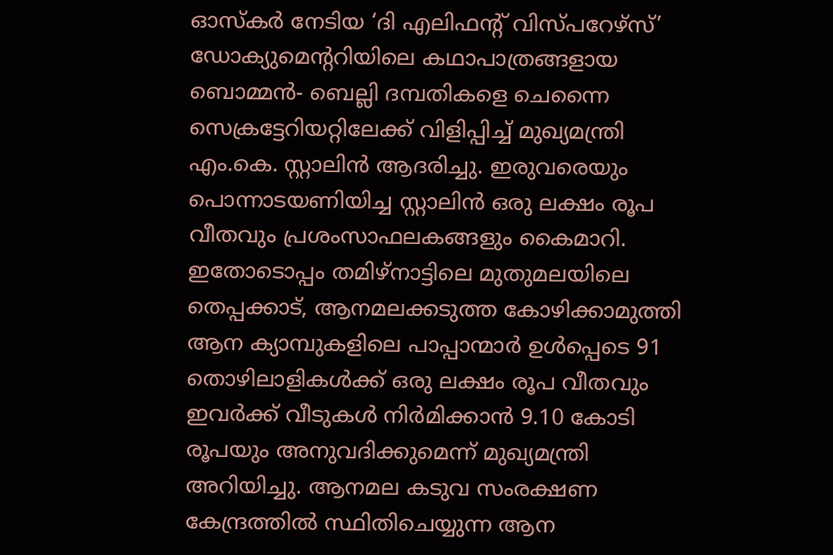ഓസ്കർ നേടിയ ‘ദി എലിഫന്റ് വിസ്പറേഴ്സ്’ ഡോക്യുമെന്ററിയിലെ കഥാപാത്രങ്ങളായ ബൊമ്മൻ- ബെല്ലി ദമ്പതികളെ ചെന്നൈ സെക്രട്ടേറിയറ്റിലേക്ക് വിളിപ്പിച്ച് മുഖ്യമന്ത്രി എം.കെ. സ്റ്റാലിൻ ആദരിച്ചു. ഇരുവരെയും പൊന്നാടയണിയിച്ച സ്റ്റാലിൻ ഒരു ലക്ഷം രൂപ വീതവും പ്രശംസാഫലകങ്ങളും കൈമാറി.
ഇതോടൊപ്പം തമിഴ്നാട്ടിലെ മുതുമലയിലെ തെപ്പക്കാട്, ആനമലക്കടുത്ത കോഴിക്കാമുത്തി ആന ക്യാമ്പുകളിലെ പാപ്പാന്മാർ ഉൾപ്പെടെ 91 തൊഴിലാളികൾക്ക് ഒരു ലക്ഷം രൂപ വീതവും ഇവർക്ക് വീടുകൾ നിർമിക്കാൻ 9.10 കോടി രൂപയും അനുവദിക്കുമെന്ന് മുഖ്യമന്ത്രി അറിയിച്ചു. ആനമല കടുവ സംരക്ഷണ കേന്ദ്രത്തിൽ സ്ഥിതിചെയ്യുന്ന ആന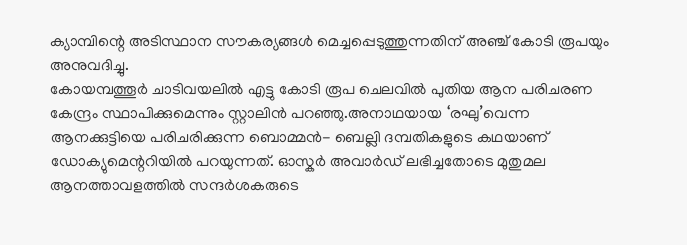ക്യാമ്പിന്റെ അടിസ്ഥാന സൗകര്യങ്ങൾ മെച്ചപ്പെടുത്തുന്നതിന് അഞ്ച് കോടി രൂപയും അനുവദിച്ചു.
കോയമ്പത്തൂർ ചാടിവയലിൽ എട്ടു കോടി രൂപ ചെലവിൽ പുതിയ ആന പരിചരണ കേന്ദ്രം സ്ഥാപിക്കുമെന്നും സ്റ്റാലിൻ പറഞ്ഞു.അനാഥയായ ‘രഘു’വെന്ന ആനക്കുട്ടിയെ പരിചരിക്കുന്ന ബൊമ്മൻ- ബെല്ലി ദമ്പതികളുടെ കഥയാണ് ഡോക്യുമെന്ററിയിൽ പറയുന്നത്. ഓസ്കർ അവാർഡ് ലഭിച്ചതോടെ മുതുമല ആനത്താവളത്തിൽ സന്ദർശകരുടെ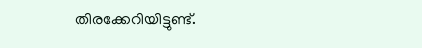തിരക്കേറിയിട്ടുണ്ട്.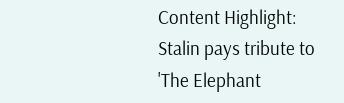Content Highlight: Stalin pays tribute to 'The Elephant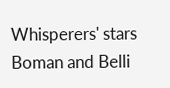Whisperers' stars Boman and Belli